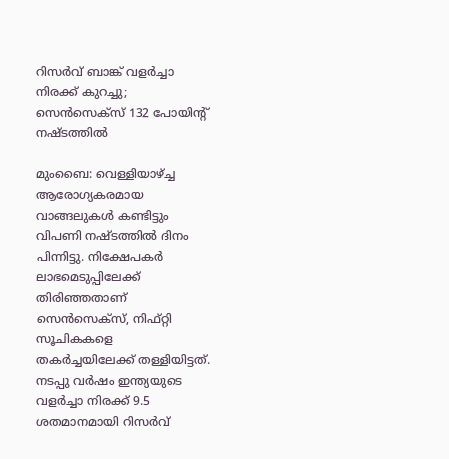റിസര്‍വ് ബാങ്ക് വളര്‍ച്ചാ നിരക്ക് കുറച്ചു; സെന്‍സെക്‌സ് 132 പോയിന്റ് നഷ്ടത്തില്‍

മുംബൈ: വെള്ളിയാഴ്ച്ച ആരോഗ്യകരമായ വാങ്ങലുകള്‍ കണ്ടിട്ടും വിപണി നഷ്ടത്തില്‍ ദിനം പിന്നിട്ടു. നിക്ഷേപകര്‍ ലാഭമെടുപ്പിലേക്ക് തിരിഞ്ഞതാണ് സെന്‍സെക്‌സ്, നിഫ്റ്റി സൂചികകളെ തകര്‍ച്ചയിലേക്ക് തള്ളിയിട്ടത്. നടപ്പു വര്‍ഷം ഇന്ത്യയുടെ വളര്‍ച്ചാ നിരക്ക് 9.5 ശതമാനമായി റിസര്‍വ്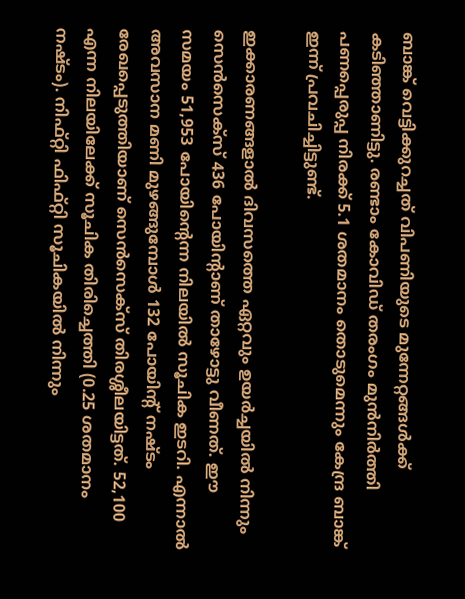ബാങ്ക് വെട്ടിക്കുറച്ചത് വിപണിയുടെ മുന്നേറ്റങ്ങള്‍ക്ക് കടിഞ്ഞാണിട്ടു. രണ്ടാം കോവിഡ് തരംഗം മുന്‍നിര്‍ത്തി പണപ്പെരുപ്പ നിരക്ക് 5.1 ശതമാനം തൊടുമെന്നും കേന്ദ്ര ബാങ്ക് ഇന്ന് പ്രവചിച്ചിട്ടുണ്ട്.

ഇക്കാരണങ്ങളാല്‍ ദിവസത്തെ ഏറ്റവും ഉയര്‍ച്ചയില്‍ നിന്നും സെന്‍സെക്‌സ് 436 പോയിന്റാണ് താഴോട്ടു വീണത്. ഈ സമയം 51,953 പോയിന്റെന്ന നിലയില്‍ സൂചിക ഇടറി. എന്നാല്‍ അവസാന മണി മുഴങ്ങുമ്പോള്‍ 132 പോയിന്റ് നഷ്ടം രേഖപ്പെടുത്തിയാണ് സെന്‍സെക്‌സ് തിരശ്ശീലയിട്ടത്. 52,100 എന്ന നിലയിലേക്ക് സൂചിക തിരിച്ചെത്തി (0.25 ശതമാനം നഷ്ടം). നിഫ്റ്റി ഫിഫ്റ്റി സൂചികയില്‍ നിന്നും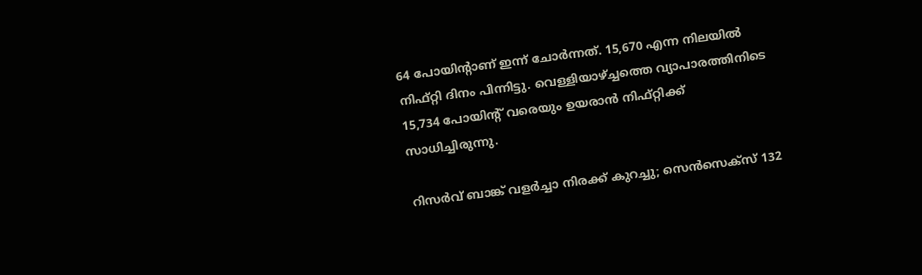64 പോയിന്റാണ് ഇന്ന് ചോര്‍ന്നത്. 15,670 എന്ന നിലയില്‍ നിഫ്റ്റി ദിനം പിന്നിട്ടു. വെള്ളിയാഴ്ച്ചത്തെ വ്യാപാരത്തിനിടെ 15,734 പോയിന്റ് വരെയും ഉയരാന്‍ നിഫ്റ്റിക്ക് സാധിച്ചിരുന്നു.

റിസര്‍വ് ബാങ്ക് വളര്‍ച്ചാ നിരക്ക് കുറച്ചു; സെന്‍സെക്‌സ് 132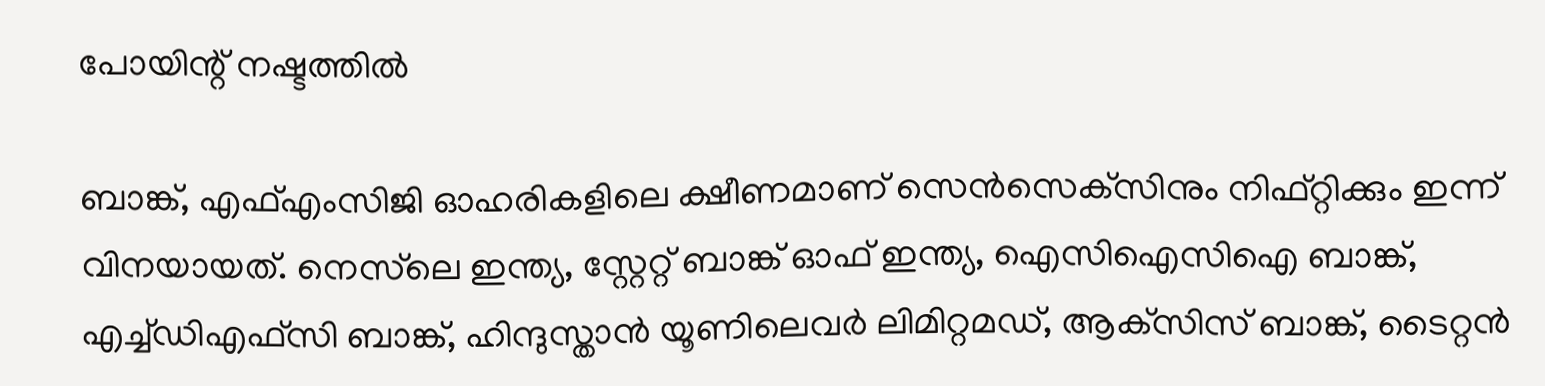പോയിന്റ് നഷ്ടത്തില്‍

ബാങ്ക്, എഫ്എംസിജി ഓഹരികളിലെ ക്ഷീണമാണ് സെന്‍സെക്‌സിനും നിഫ്റ്റിക്കും ഇന്ന് വിനയായത്. നെസ്‌ലെ ഇന്ത്യ, സ്റ്റേറ്റ് ബാങ്ക് ഓഫ് ഇന്ത്യ, ഐസിഐസിഐ ബാങ്ക്, എച്ച്ഡിഎഫ്‌സി ബാങ്ക്, ഹിന്ദുസ്താന്‍ യൂണിലെവര്‍ ലിമിറ്റമഡ്, ആക്‌സിസ് ബാങ്ക്, ടൈറ്റന്‍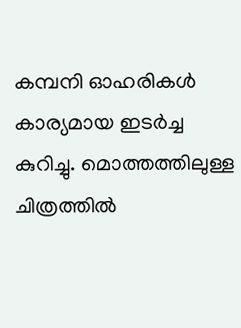കമ്പനി ഓഹരികള്‍ കാര്യമായ ഇടര്‍ച്ച കുറിച്ചു. മൊത്തത്തിലുള്ള ചിത്രത്തില്‍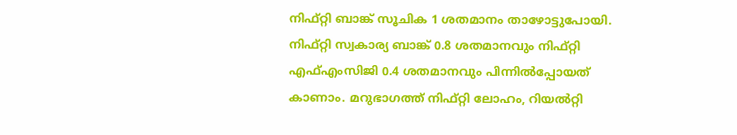നിഫ്റ്റി ബാങ്ക് സൂചിക 1 ശതമാനം താഴോട്ടുപോയി. നിഫ്റ്റി സ്വകാര്യ ബാങ്ക് 0.8 ശതമാനവും നിഫ്റ്റി എഫ്എംസിജി 0.4 ശതമാനവും പിന്നില്‍പ്പോയത് കാണാം. മറുഭാഗത്ത് നിഫ്റ്റി ലോഹം, റിയല്‍റ്റി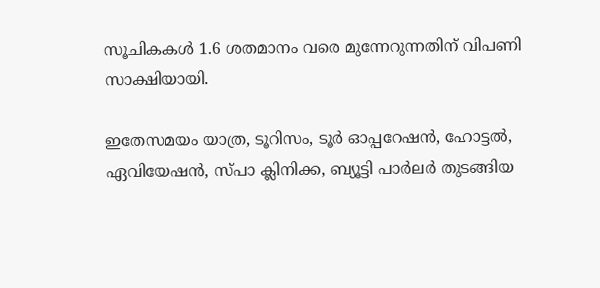സൂചികകള്‍ 1.6 ശതമാനം വരെ മുന്നേറുന്നതിന് വിപണി സാക്ഷിയായി.

ഇതേസമയം യാത്ര, ടൂറിസം, ടൂര്‍ ഓപ്പറേഷന്‍, ഹോട്ടല്‍, ഏവിയേഷന്‍, സ്പാ ക്ലിനിക്ക, ബ്യൂട്ടി പാര്‍ലര്‍ തുടങ്ങിയ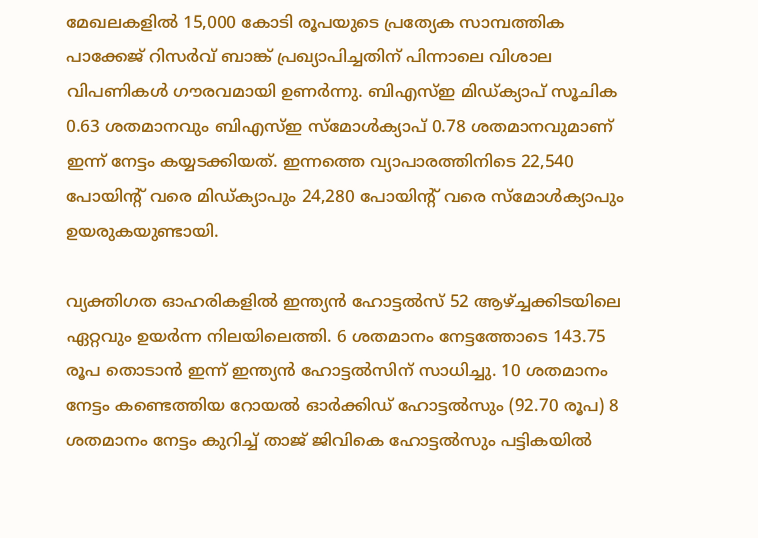മേഖലകളില്‍ 15,000 കോടി രൂപയുടെ പ്രത്യേക സാമ്പത്തിക പാക്കേജ് റിസര്‍വ് ബാങ്ക് പ്രഖ്യാപിച്ചതിന് പിന്നാലെ വിശാല വിപണികള്‍ ഗൗരവമായി ഉണര്‍ന്നു. ബിഎസ്ഇ മിഡ്ക്യാപ് സൂചിക 0.63 ശതമാനവും ബിഎസ്ഇ സ്‌മോള്‍ക്യാപ് 0.78 ശതമാനവുമാണ് ഇന്ന് നേട്ടം കയ്യടക്കിയത്. ഇന്നത്തെ വ്യാപാരത്തിനിടെ 22,540 പോയിന്റ് വരെ മിഡ്ക്യാപും 24,280 പോയിന്റ് വരെ സ്‌മോള്‍ക്യാപും ഉയരുകയുണ്ടായി.

വ്യക്തിഗത ഓഹരികളില്‍ ഇന്ത്യന്‍ ഹോട്ടല്‍സ് 52 ആഴ്ച്ചക്കിടയിലെ ഏറ്റവും ഉയര്‍ന്ന നിലയിലെത്തി. 6 ശതമാനം നേട്ടത്തോടെ 143.75 രൂപ തൊടാന്‍ ഇന്ന് ഇന്ത്യന്‍ ഹോട്ടല്‍സിന് സാധിച്ചു. 10 ശതമാനം നേട്ടം കണ്ടെത്തിയ റോയല്‍ ഓര്‍ക്കിഡ് ഹോട്ടല്‍സും (92.70 രൂപ) 8 ശതമാനം നേട്ടം കുറിച്ച് താജ് ജിവികെ ഹോട്ടല്‍സും പട്ടികയില്‍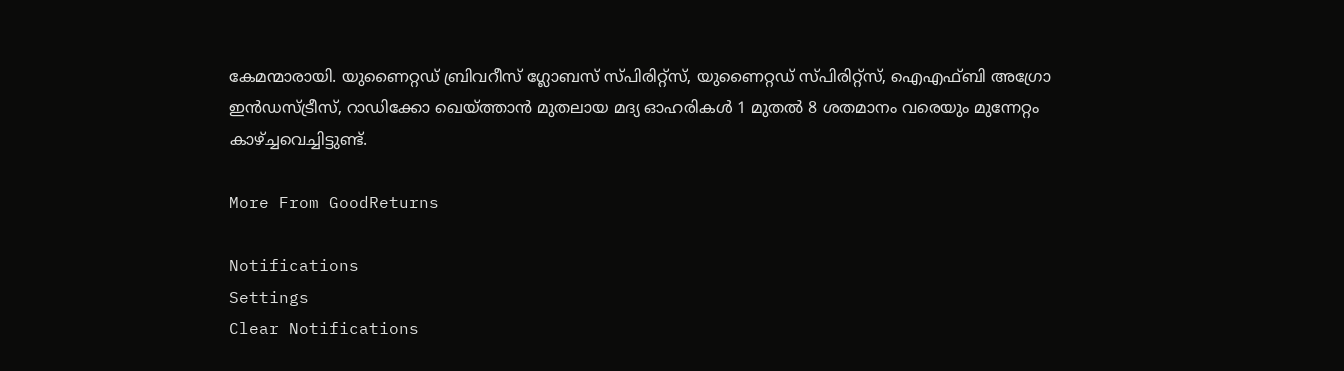കേമന്മാരായി. യുണൈറ്റഡ് ബ്രിവറീസ് ഗ്ലോബസ് സ്പിരിറ്റ്‌സ്, യുണൈറ്റഡ് സ്പിരിറ്റ്‌സ്, ഐഎഫ്ബി അഗ്രോ ഇന്‍ഡസ്ട്രീസ്, റാഡിക്കോ ഖെയ്ത്താന്‍ മുതലായ മദ്യ ഓഹരികള്‍ 1 മുതല്‍ 8 ശതമാനം വരെയും മുന്നേറ്റം കാഴ്ച്ചവെച്ചിട്ടുണ്ട്.

More From GoodReturns

Notifications
Settings
Clear Notifications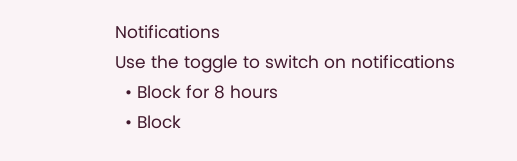Notifications
Use the toggle to switch on notifications
  • Block for 8 hours
  • Block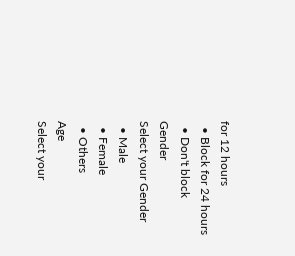for 12 hours
  • Block for 24 hours
  • Don't block
Gender
Select your Gender
  • Male
  • Female
  • Others
Age
Select your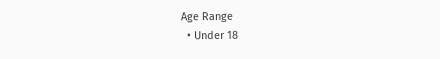Age Range
  • Under 18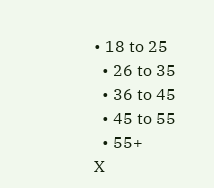• 18 to 25
  • 26 to 35
  • 36 to 45
  • 45 to 55
  • 55+
X